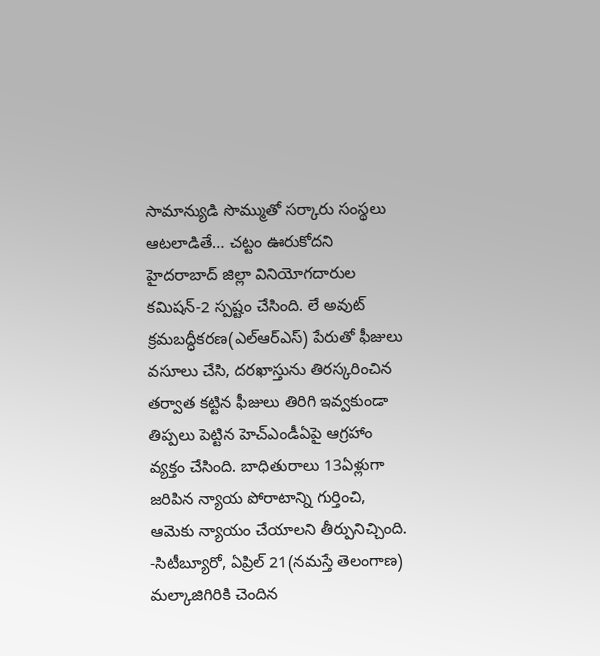సామాన్యుడి సొమ్ముతో సర్కారు సంస్థలు ఆటలాడితే… చట్టం ఊరుకోదని హైదరాబాద్ జిల్లా వినియోగదారుల కమిషన్-2 స్పష్టం చేసింది. లే అవుట్ క్రమబద్ధీకరణ(ఎల్ఆర్ఎస్) పేరుతో ఫీజులు వసూలు చేసి, దరఖాస్తును తిరస్కరించిన తర్వాత కట్టిన ఫీజులు తిరిగి ఇవ్వకుండా తిప్పలు పెట్టిన హెచ్ఎండీఏపై ఆగ్రహాం వ్యక్తం చేసింది. బాధితురాలు 13ఏళ్లుగా జరిపిన న్యాయ పోరాటాన్ని గుర్తించి, ఆమెకు న్యాయం చేయాలని తీర్పునిచ్చింది.
-సిటీబ్యూరో, ఏప్రిల్ 21(నమస్తే తెలంగాణ)
మల్కాజిగిరికి చెందిన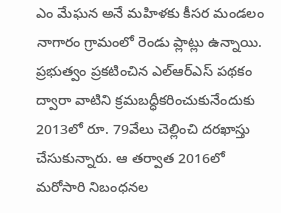ఎం మేఘన అనే మహిళకు కీసర మండలం నాగారం గ్రామంలో రెండు ప్లాట్లు ఉన్నాయి. ప్రభుత్వం ప్రకటించిన ఎల్ఆర్ఎస్ పథకం ద్వారా వాటిని క్రమబద్ధీకరించుకునేందుకు 2013లో రూ. 79వేలు చెల్లించి దరఖాస్తు చేసుకున్నారు. ఆ తర్వాత 2016లో మరోసారి నిబంధనల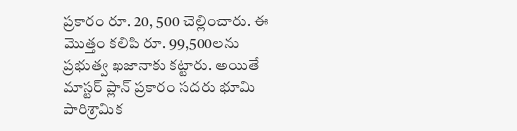ప్రకారం రూ. 20, 500 చెల్లించారు. ఈ మొత్తం కలిపి రూ. 99,500లను ప్రభుత్వ ఖజానాకు కట్టారు. అయితే మాస్టర్ ప్లాన్ ప్రకారం సదరు భూమి పారిశ్రామిక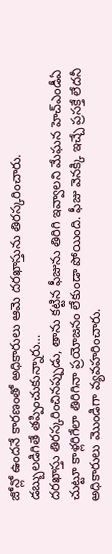జోన్లో ఉందనే కారణంతో అధికారులు ఆమె దరఖాస్తును తిరస్కరించారు.
డబ్బులడిగితే తప్పించుకున్నారు…
దరఖాస్తు తిరస్కరించినప్పుడు, తాను కట్టిన ఫీజును తిరిగి ఇవ్వాలని మేఘన హెచ్ఎండీఏ చుట్టూ కాళ్లరిగేలా తిరిగినా ప్రయోజనం లేకుండా పోయింది. ఫీజు వెనక్కి ఇచ్చే ప్రసక్తే లేదనీ అధికారులు మొండిగా వ్యవహరించారు.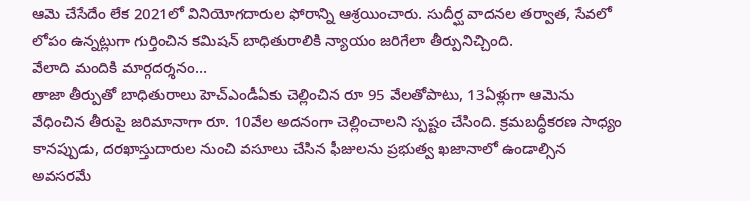ఆమె చేసేదేం లేక 2021లో వినియోగదారుల ఫోరాన్ని ఆశ్రయించారు. సుదీర్ఘ వాదనల తర్వాత, సేవలో లోపం ఉన్నట్లుగా గుర్తించిన కమిషన్ బాధితురాలికి న్యాయం జరిగేలా తీర్పునిచ్చింది.
వేలాది మందికి మార్గదర్శనం…
తాజా తీర్పుతో బాధితురాలు హెచ్ఎండీఏకు చెల్లించిన రూ 95 వేలతోపాటు, 13ఏళ్లుగా ఆమెను వేధించిన తీరుపై జరిమానాగా రూ. 10వేల అదనంగా చెల్లించాలని స్పష్టం చేసింది. క్రమబద్ధీకరణ సాధ్యం కానప్పుడు, దరఖాస్తుదారుల నుంచి వసూలు చేసిన ఫీజులను ప్రభుత్వ ఖజానాలో ఉండాల్సిన అవసరమే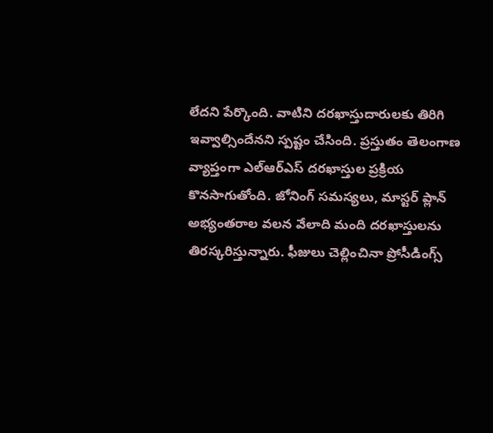లేదని పేర్కొంది. వాటిని దరఖాస్తుదారులకు తిరిగి ఇవ్వాల్సిందేనని స్పష్టం చేసింది. ప్రస్తుతం తెలంగాణ వ్యాప్తంగా ఎల్ఆర్ఎస్ దరఖాస్తుల ప్రక్రియ కొనసాగుతోంది. జోనింగ్ సమస్యలు, మాస్టర్ ప్లాన్ అభ్యంతరాల వలన వేలాది మంది దరఖాస్తులను తిరస్కరిస్తున్నారు. ఫీజులు చెల్లించినా ప్రోసీడింగ్స్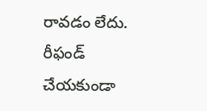రావడం లేదు. రీఫండ్ చేయకుండా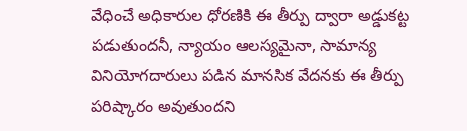వేధించే అధికారుల ధోరణికి ఈ తీర్పు ద్వారా అడ్డుకట్ట పడుతుందనీ, న్యాయం ఆలస్యమైనా, సామాన్య వినియోగదారులు పడిన మానసిక వేదనకు ఈ తీర్పు పరిష్కారం అవుతుందని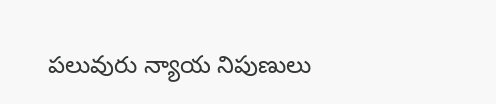పలువురు న్యాయ నిపుణులు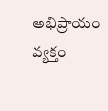అభిప్రాయం వ్యక్తం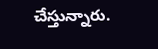చేస్తున్నారు.